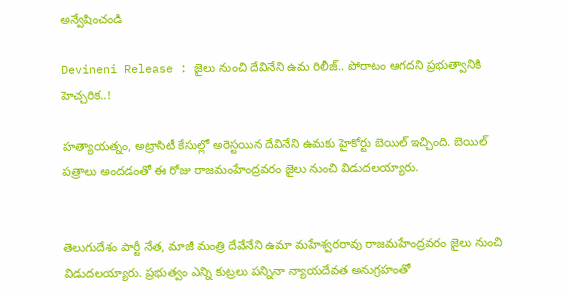అన్వేషించండి

Devineni Release : జైలు నుంచి దేవినేని ఉమ రిలీజ్.. పోరాటం ఆగదని ప్రభుత్వానికి హెచ్చరిక..!

హత్యాయత్నం, అట్రాసిటీ కేసుల్లో అరెస్టయిన దేవినేని ఉమకు హైకోర్టు బెయిల్ ఇచ్చింది. బెయిల్ పత్రాలు అందడంతో ఈ రోజు రాజమంహేంద్రవరం జైలు నుంచి విడుదలయ్యారు.


తెలుగుదేశం పార్టీ నేత, మాజీ మంత్రి దేవేనేని ఉమా మహేశ్వరరావు రాజమహేంద్రవరం జైలు నుంచి విడుదలయ్యారు. ప్రభుత్వం ఎన్ని కుట్రలు పన్నినా న్యాయదేవత అనుగ్రహంతో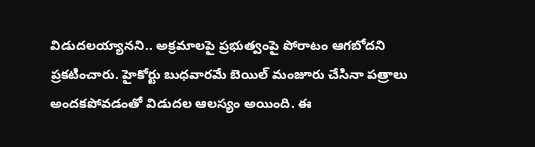విడుదలయ్యానని.. అక్రమాలపై ప్రభుత్వంపై పోరాటం ఆగబోదని ప్రకటించారు. హైకోర్టు బుధవారమే బెయిల్ మంజూరు చేసినా పత్రాలు అందకపోవడంతో విడుదల ఆలస్యం అయింది. ఈ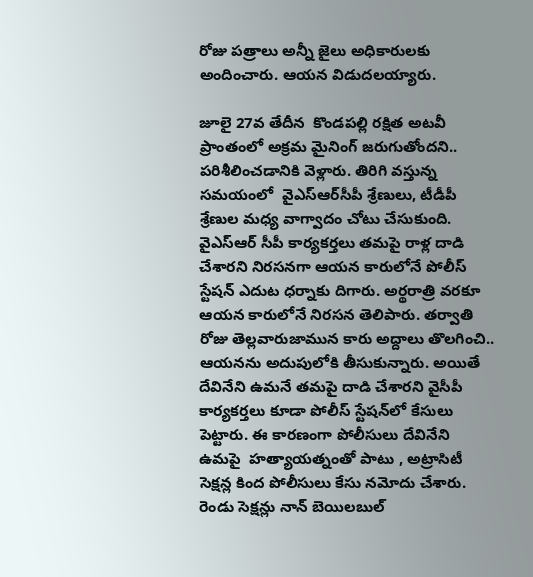రోజు పత్రాలు అన్నీ జైలు అధికారులకు అందించారు. ఆయన విడుదలయ్యారు.

జూలై 27వ తేదీన  కొండపల్లి రక్షిత అటవీ ప్రాంతంలో అక్రమ మైనింగ్ జరుగుతోందని..  పరిశీలించడానికి వెళ్లారు. తిరిగి వస్తున్న సమయంలో  వైఎస్ఆర్‌సీపీ శ్రేణులు, టీడీపీ శ్రేణుల మధ్య వాగ్వాదం చోటు చేసుకుంది. వైఎస్ఆర్ సీపీ కార్యకర్తలు తమపై రాళ్ల దాడి చేశారని నిరసనగా ఆయన కారులోనే పోలీస్ స్టేషన్ ఎదుట ధర్నాకు దిగారు. అర్థరాత్రి వరకూ ఆయన కారులోనే నిరసన తెలిపారు. తర్వాతి రోజు తెల్లవారుజామున కారు అద్దాలు తొలగించి.. ఆయనను అదుపులోకి తీసుకున్నారు. అయితే దేవినేని ఉమనే తమపై దాడి చేశారని వైసీపీ కార్యకర్తలు కూడా పోలీస్ స్టేషన్‌లో కేసులు పెట్టారు. ఈ కారణంగా పోలీసులు దేవినేని ఉమపై  హత్యాయత్నంతో పాటు , అట్రాసిటీ సెక్షన్ల కింద పోలీసులు కేసు నమోదు చేశారు. రెండు సెక్షన్లు నాన్ బెయిలబుల్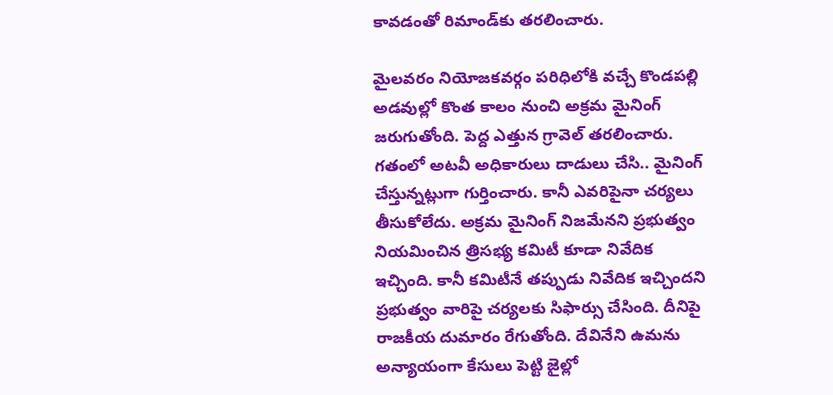కావడంతో రిమాండ్‌కు తరలించారు.

మైలవరం నియోజకవర్గం పరిధిలోకి వచ్చే కొండపల్లి అడవుల్లో కొంత కాలం నుంచి అక్రమ మైనింగ్ జరుగుతోంది. పెద్ద ఎత్తున గ్రావెల్ తరలించారు. గతంలో అటవీ అధికారులు దాడులు చేసి.. మైనింగ్ చేస్తున్నట్లుగా గుర్తించారు. కానీ ఎవరిపైనా చర్యలు తీసుకోలేదు. అక్రమ మైనింగ్‌ నిజమేనని ప్రభుత్వం నియమించిన త్రిసభ్య కమిటీ కూడా నివేదిక ఇచ్చింది. కానీ కమిటీనే తప్పుడు నివేదిక ఇచ్చిందని ప్రభుత్వం వారిపై చర్యలకు సిఫార్సు చేసింది. దీనిపై రాజకీయ దుమారం రేగుతోంది. దేవినేని ఉమను అన్యాయంగా కేసులు పెట్టి జైల్లో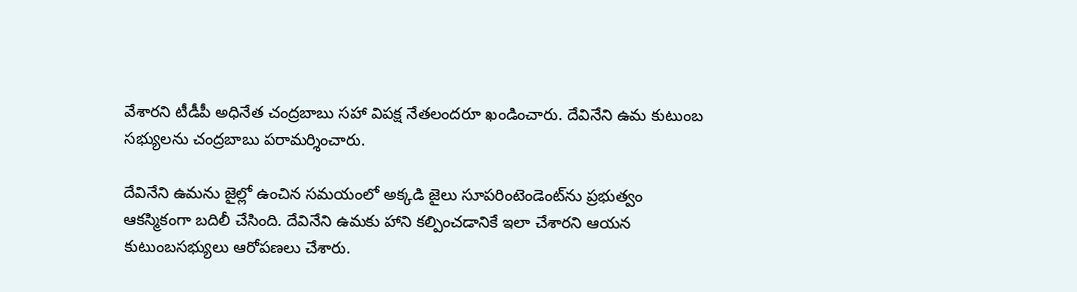వేశారని టీడీపీ అధినేత చంద్రబాబు సహా విపక్ష నేతలందరూ ఖండించారు. దేవినేని ఉమ కుటుంబ సభ్యులను చంద్రబాబు పరామర్శించారు.

దేవినేని ఉమను జైల్లో ఉంచిన సమయంలో అక్కడి జైలు సూపరింటెండెంట్‌ను ప్రభుత్వం ఆకస్మికంగా బదిలీ చేసింది. దేవినేని ఉమకు హాని కల్పించడానికే ఇలా చేశారని ఆయన కుటుంబసభ్యులు ఆరోపణలు చేశారు.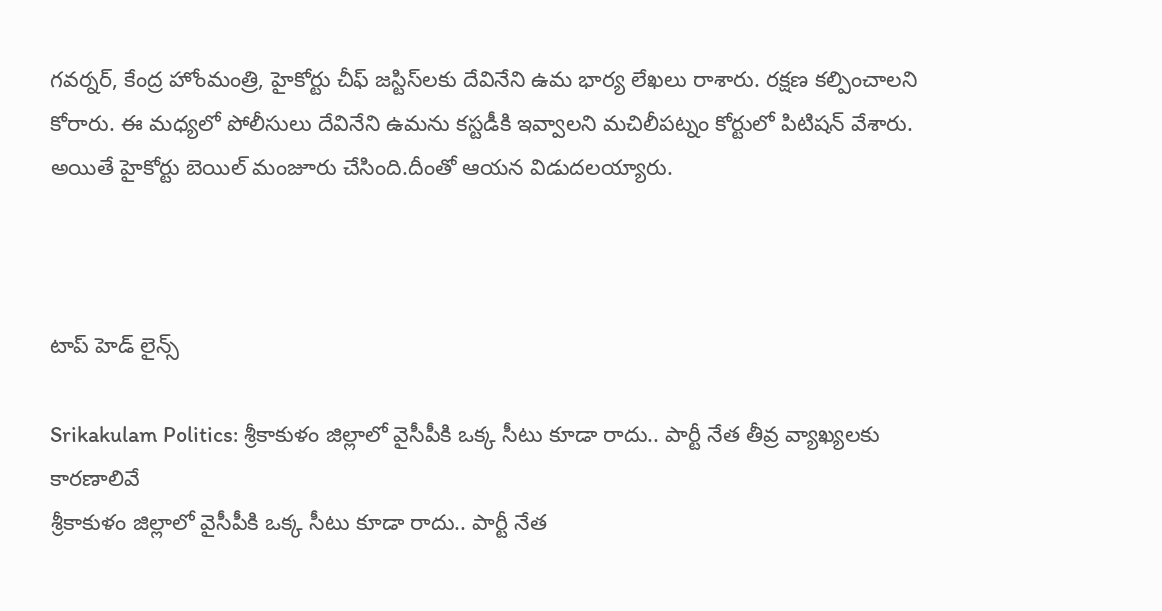గవర్నర్, కేంద్ర హోంమంత్రి, హైకోర్టు చీఫ్ జస్టిస్‌లకు దేవినేని ఉమ భార్య లేఖలు రాశారు. రక్షణ కల్పించాలని కోరారు. ఈ మధ్యలో పోలీసులు దేవినేని ఉమను కస్టడీకి ఇవ్వాలని మచిలీపట్నం కోర్టులో పిటిషన్ వేశారు. అయితే హైకోర్టు బెయిల్ మంజూరు చేసింది.దీంతో ఆయన విడుదలయ్యారు.



టాప్ హెడ్ లైన్స్

Srikakulam Politics: శ్రీకాకుళం జిల్లాలో వైసీపీకి ఒక్క సీటు కూడా రాదు.. పార్టీ నేత తీవ్ర వ్యాఖ్యలకు కారణాలివే
శ్రీకాకుళం జిల్లాలో వైసీపీకి ఒక్క సీటు కూడా రాదు.. పార్టీ నేత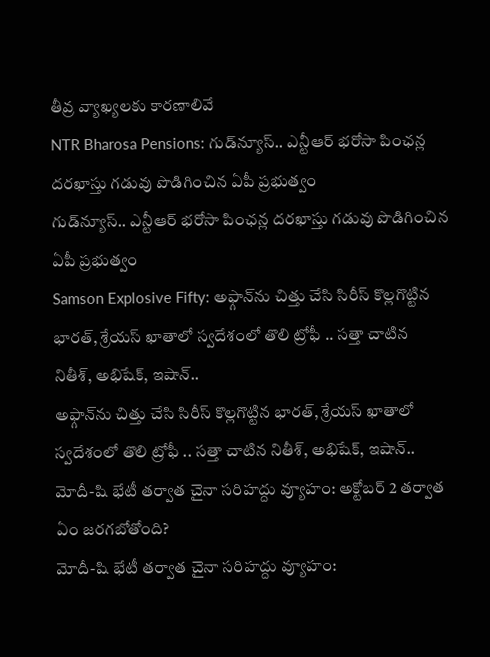తీవ్ర వ్యాఖ్యలకు కారణాలివే
NTR Bharosa Pensions: గుడ్‌న్యూస్.. ఎన్టీఆర్ భరోసా పింఛన్ల దరఖాస్తు గడువు పొడిగించిన ఏపీ ప్రభుత్వం
గుడ్‌న్యూస్.. ఎన్టీఆర్ భరోసా పింఛన్ల దరఖాస్తు గడువు పొడిగించిన ఏపీ ప్రభుత్వం
Samson Explosive Fifty: అఫ్గాన్‌ను చిత్తు చేసి సిరీస్ కొల్లగొట్టిన భారత్, శ్రేయ‌స్ ఖాతాలో స్వదేశంలో తొలి ట్రోఫీ .. స‌త్తా చాటిన నితీశ్, అభిషేక్, ఇషాన్..
అఫ్గాన్‌ను చిత్తు చేసి సిరీస్ కొల్లగొట్టిన భారత్, శ్రేయ‌స్ ఖాతాలో స్వదేశంలో తొలి ట్రోఫీ .. స‌త్తా చాటిన నితీశ్, అభిషేక్, ఇషాన్..
మోదీ-షి భేటీ తర్వాత చైనా సరిహద్దు వ్యూహం: అక్టోబర్ 2 తర్వాత ఏం జరగబోతోంది?
మోదీ-షి భేటీ తర్వాత చైనా సరిహద్దు వ్యూహం: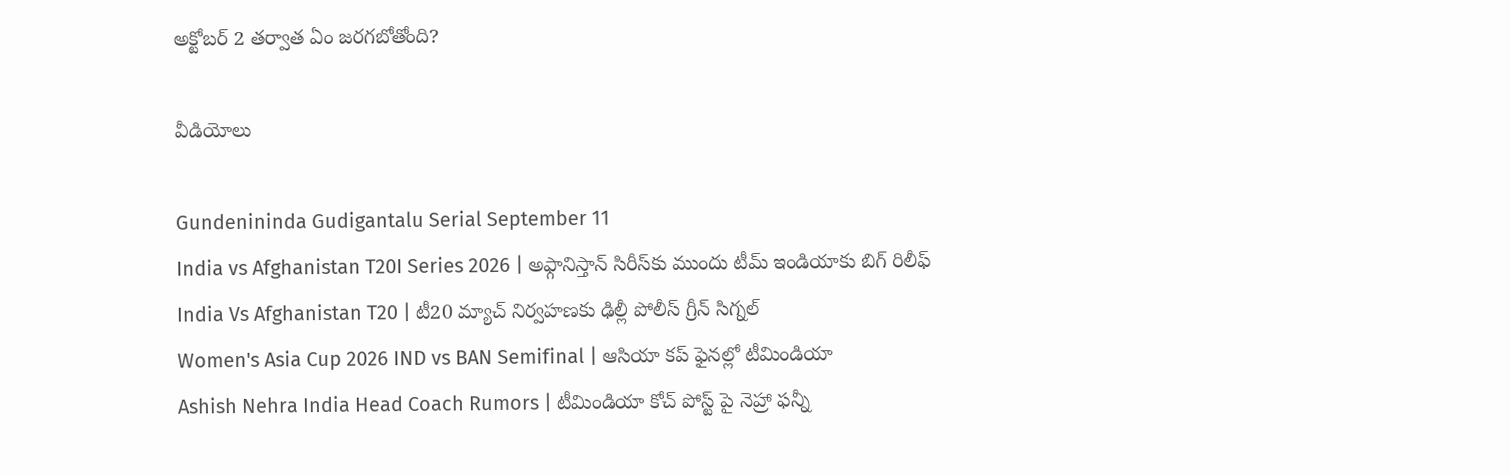అక్టోబర్ 2 తర్వాత ఏం జరగబోతోంది?

వీడియోలు

Gundenininda Gudigantalu Serial September 11
India vs Afghanistan T20I Series 2026 | అఫ్గానిస్తాన్‌ సిరీస్‌కు ముందు టీమ్ ఇండియాకు బిగ్ రిలీఫ్
India Vs Afghanistan T20 | టీ20 మ్యాచ్‌ నిర్వహణకు ఢిల్లీ పోలీస్ గ్రీన్ సిగ్నల్
Women's Asia Cup 2026 IND vs BAN Semifinal | ఆసియా కప్‌ ఫైనల్లో టీమిండియా
Ashish Nehra India Head Coach Rumors | టీమిండియా కోచ్ పోస్ట్ పై నెహ్రా ఫన్నీ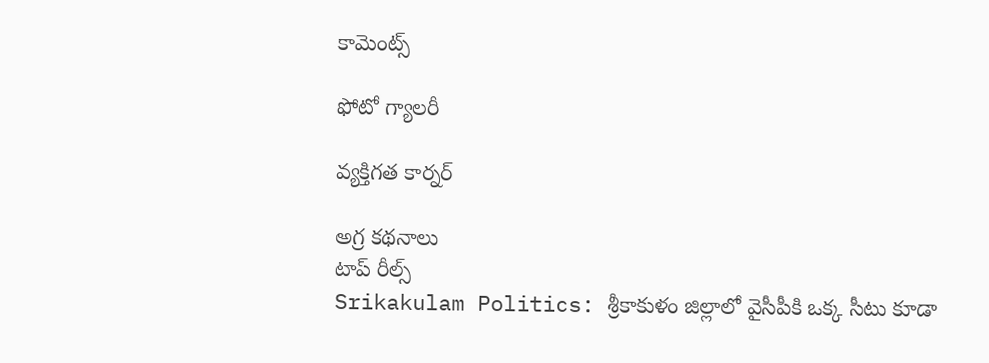కామెంట్స్

ఫోటో గ్యాలరీ

వ్యక్తిగత కార్నర్

అగ్ర కథనాలు
టాప్ రీల్స్
Srikakulam Politics: శ్రీకాకుళం జిల్లాలో వైసీపీకి ఒక్క సీటు కూడా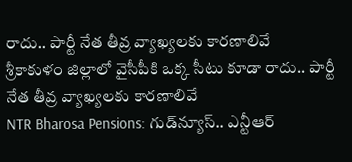రాదు.. పార్టీ నేత తీవ్ర వ్యాఖ్యలకు కారణాలివే
శ్రీకాకుళం జిల్లాలో వైసీపీకి ఒక్క సీటు కూడా రాదు.. పార్టీ నేత తీవ్ర వ్యాఖ్యలకు కారణాలివే
NTR Bharosa Pensions: గుడ్‌న్యూస్.. ఎన్టీఆర్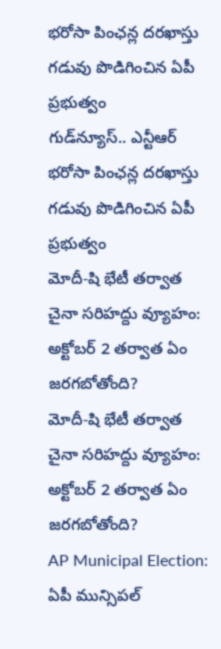భరోసా పింఛన్ల దరఖాస్తు గడువు పొడిగించిన ఏపీ ప్రభుత్వం
గుడ్‌న్యూస్.. ఎన్టీఆర్ భరోసా పింఛన్ల దరఖాస్తు గడువు పొడిగించిన ఏపీ ప్రభుత్వం
మోదీ-షి భేటీ తర్వాత చైనా సరిహద్దు వ్యూహం: అక్టోబర్ 2 తర్వాత ఏం జరగబోతోంది?
మోదీ-షి భేటీ తర్వాత చైనా సరిహద్దు వ్యూహం: అక్టోబర్ 2 తర్వాత ఏం జరగబోతోంది?
AP Municipal Election: ఏపీ మున్సిపల్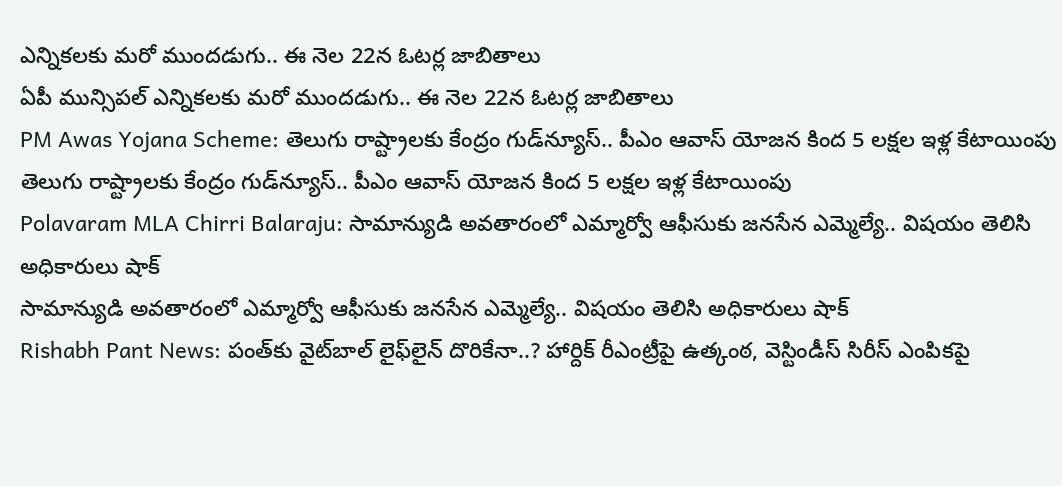ఎన్నికలకు మరో ముందడుగు.. ఈ నెల 22న ఓటర్ల జాబితాలు
ఏపీ మున్సిపల్ ఎన్నికలకు మరో ముందడుగు.. ఈ నెల 22న ఓటర్ల జాబితాలు
PM Awas Yojana Scheme: తెలుగు రాష్ట్రాలకు కేంద్రం గుడ్‌న్యూస్.. పీఎం ఆవాస్ యోజన కింద 5 లక్షల ఇళ్ల కేటాయింపు
తెలుగు రాష్ట్రాలకు కేంద్రం గుడ్‌న్యూస్.. పీఎం ఆవాస్ యోజన కింద 5 లక్షల ఇళ్ల కేటాయింపు
Polavaram MLA Chirri Balaraju: సామాన్యుడి అవతారంలో ఎమ్మార్వో ఆఫీసుకు జనసేన ఎమ్మెల్యే.. విషయం తెలిసి అధికారులు షాక్
సామాన్యుడి అవతారంలో ఎమ్మార్వో ఆఫీసుకు జనసేన ఎమ్మెల్యే.. విషయం తెలిసి అధికారులు షాక్
Rishabh Pant News: పంత్‌కు వైట్‌బాల్ లైఫ్‌లైన్ దొరికేనా..? హార్దిక్ రీఎంట్రీపై ఉత్కంఠ‌, వెస్టిండీస్ సిరీస్ ఎంపికపై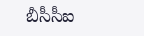బీసీసీఐ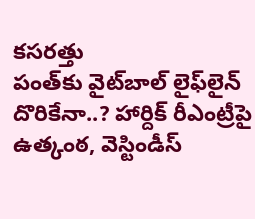కసరత్తు
పంత్‌కు వైట్‌బాల్ లైఫ్‌లైన్ దొరికేనా..? హార్దిక్ రీఎంట్రీపై ఉత్కంఠ‌, వెస్టిండీస్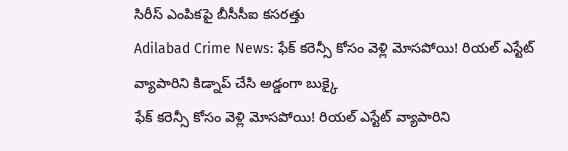సిరీస్ ఎంపికపై బీసీసీఐ కసరత్తు
Adilabad Crime News: ఫేక్ కరెన్సీ కోసం వెళ్లి మోసపోయి! రియల్ ఎస్టేట్ వ్యాపారిని కిడ్నాప్ చేసి అడ్డంగా బుక్కై
ఫేక్ కరెన్సీ కోసం వెళ్లి మోసపోయి! రియల్ ఎస్టేట్ వ్యాపారిని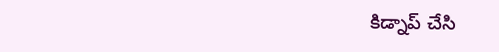కిడ్నాప్ చేసి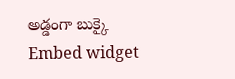అడ్డంగా బుక్కై
Embed widget